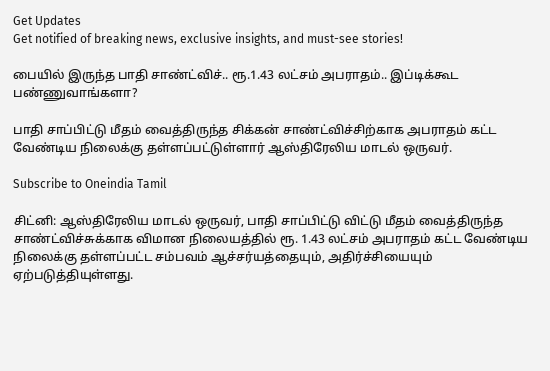Get Updates
Get notified of breaking news, exclusive insights, and must-see stories!

பையில் இருந்த பாதி சாண்ட்விச்.. ரூ.1.43 லட்சம் அபராதம்.. இப்டிக்கூட பண்ணுவாங்களா?

பாதி சாப்பிட்டு மீதம் வைத்திருந்த சிக்கன் சாண்ட்விச்சிற்காக அபராதம் கட்ட வேண்டிய நிலைக்கு தள்ளப்பட்டுள்ளார் ஆஸ்திரேலிய மாடல் ஒருவர்.

Subscribe to Oneindia Tamil

சிட்னி: ஆஸ்திரேலிய மாடல் ஒருவர், பாதி சாப்பிட்டு விட்டு மீதம் வைத்திருந்த சாண்ட்விச்சுக்காக விமான நிலையத்தில் ரூ. 1.43 லட்சம் அபராதம் கட்ட வேண்டிய நிலைக்கு தள்ளப்பட்ட சம்பவம் ஆச்சர்யத்தையும், அதிர்ச்சியையும் ஏற்படுத்தியுள்ளது.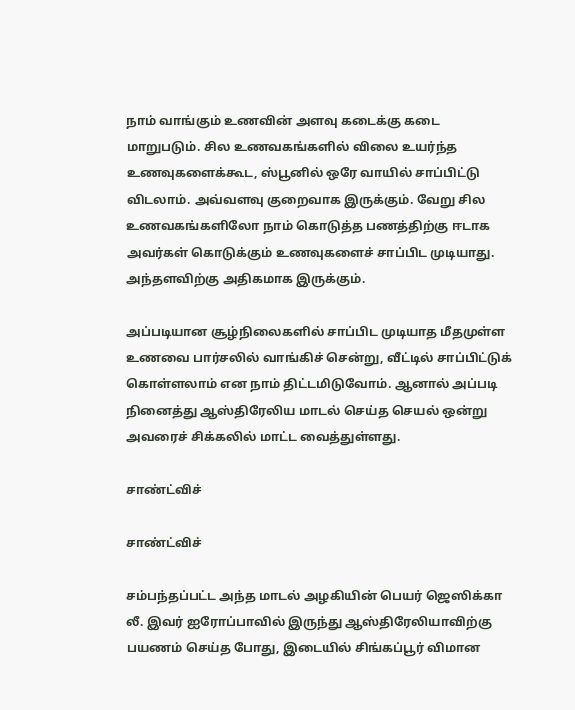நாம் வாங்கும் உணவின் அளவு கடைக்கு கடை மாறுபடும். சில உணவகங்களில் விலை உயர்ந்த உணவுகளைக்கூட, ஸ்பூனில் ஒரே வாயில் சாப்பிட்டு விடலாம். அவ்வளவு குறைவாக இருக்கும். வேறு சில உணவகங்களிலோ நாம் கொடுத்த பணத்திற்கு ஈடாக அவர்கள் கொடுக்கும் உணவுகளைச் சாப்பிட முடியாது. அந்தளவிற்கு அதிகமாக இருக்கும்.

அப்படியான சூழ்நிலைகளில் சாப்பிட முடியாத மீதமுள்ள உணவை பார்சலில் வாங்கிச் சென்று, வீட்டில் சாப்பிட்டுக் கொள்ளலாம் என நாம் திட்டமிடுவோம். ஆனால் அப்படி நினைத்து ஆஸ்திரேலிய மாடல் செய்த செயல் ஒன்று அவரைச் சிக்கலில் மாட்ட வைத்துள்ளது.

சாண்ட்விச்

சாண்ட்விச்

சம்பந்தப்பட்ட அந்த மாடல் அழகியின் பெயர் ஜெஸிக்கா லீ. இவர் ஐரோப்பாவில் இருந்து ஆஸ்திரேலியாவிற்கு பயணம் செய்த போது, இடையில் சிங்கப்பூர் விமான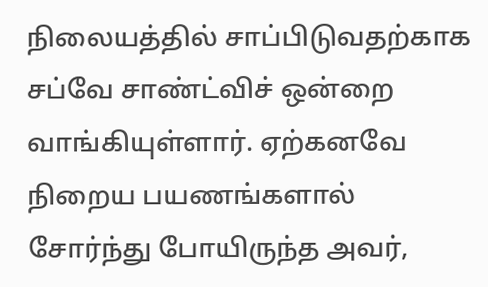நிலையத்தில் சாப்பிடுவதற்காக சப்வே சாண்ட்விச் ஒன்றை வாங்கியுள்ளார். ஏற்கனவே நிறைய பயணங்களால் சோர்ந்து போயிருந்த அவர்,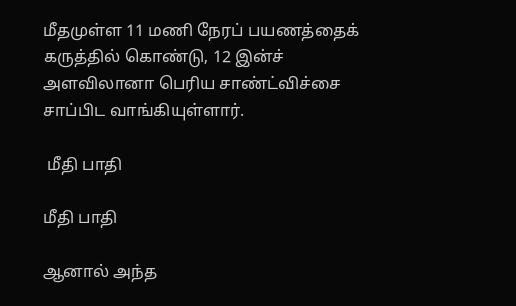மீதமுள்ள 11 மணி நேரப் பயணத்தைக் கருத்தில் கொண்டு, 12 இன்ச் அளவிலானா பெரிய சாண்ட்விச்சை சாப்பிட வாங்கியுள்ளார்.

 மீதி பாதி

மீதி பாதி

ஆனால் அந்த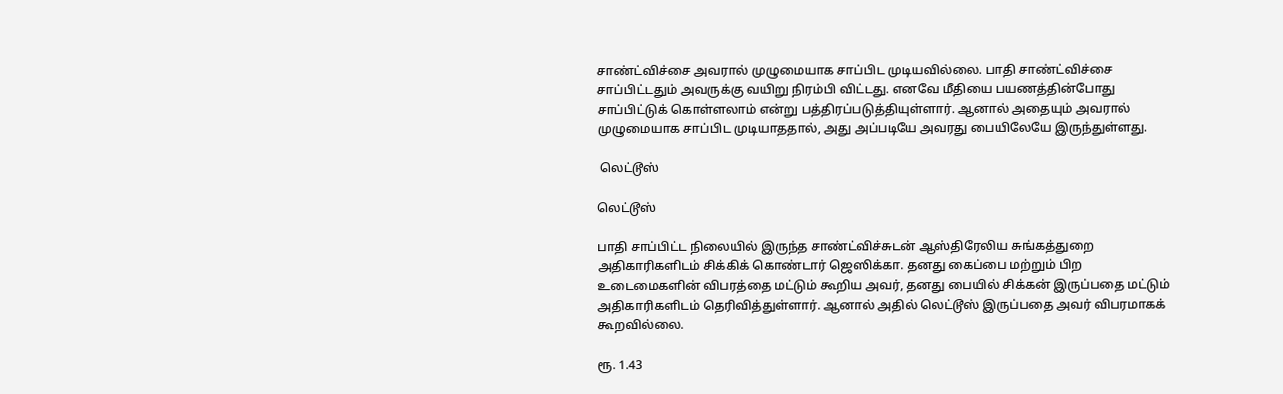சாண்ட்விச்சை அவரால் முழுமையாக சாப்பிட முடியவில்லை. பாதி சாண்ட்விச்சை சாப்பிட்டதும் அவருக்கு வயிறு நிரம்பி விட்டது. எனவே மீதியை பயணத்தின்போது சாப்பிட்டுக் கொள்ளலாம் என்று பத்திரப்படுத்தியுள்ளார். ஆனால் அதையும் அவரால் முழுமையாக சாப்பிட முடியாததால், அது அப்படியே அவரது பையிலேயே இருந்துள்ளது.

 லெட்டூஸ்

லெட்டூஸ்

பாதி சாப்பிட்ட நிலையில் இருந்த சாண்ட்விச்சுடன் ஆஸ்திரேலிய சுங்கத்துறை அதிகாரிகளிடம் சிக்கிக் கொண்டார் ஜெஸிக்கா. தனது கைப்பை மற்றும் பிற உடைமைகளின் விபரத்தை மட்டும் கூறிய அவர், தனது பையில் சிக்கன் இருப்பதை மட்டும் அதிகாரிகளிடம் தெரிவித்துள்ளார். ஆனால் அதில் லெட்டூஸ் இருப்பதை அவர் விபரமாகக் கூறவில்லை.

ரூ. 1.43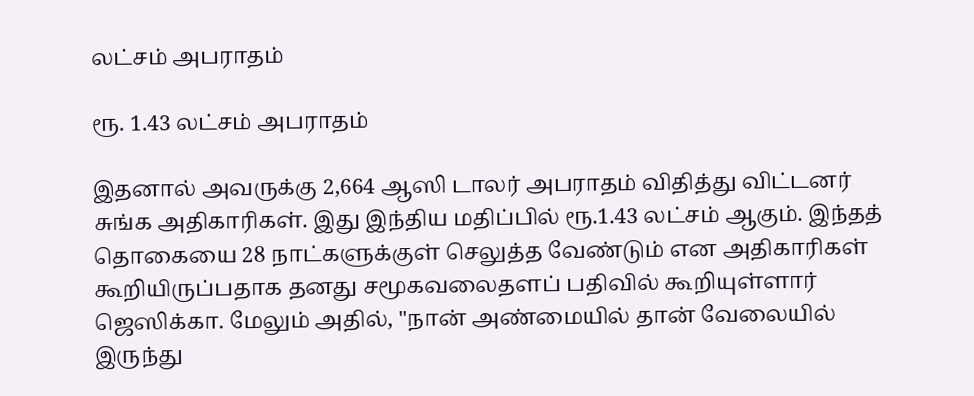லட்சம் அபராதம்

ரூ. 1.43 லட்சம் அபராதம்

இதனால் அவருக்கு 2,664 ஆஸி டாலர் அபராதம் விதித்து விட்டனர் சுங்க அதிகாரிகள். இது இந்திய மதிப்பில் ரூ.1.43 லட்சம் ஆகும். இந்தத் தொகையை 28 நாட்களுக்குள் செலுத்த வேண்டும் என அதிகாரிகள் கூறியிருப்பதாக தனது சமூகவலைதளப் பதிவில் கூறியுள்ளார் ஜெஸிக்கா. மேலும் அதில், "நான் அண்மையில் தான் வேலையில் இருந்து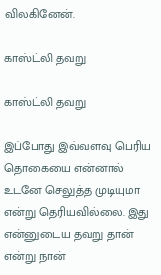விலகினேன்.

காஸ்ட்லி தவறு

காஸ்ட்லி தவறு

இப்போது இவ்வளவு பெரிய தொகையை என்னால் உடனே செலுத்த முடியுமா என்று தெரியவில்லை. இது என்னுடைய தவறு தான் என்று நான்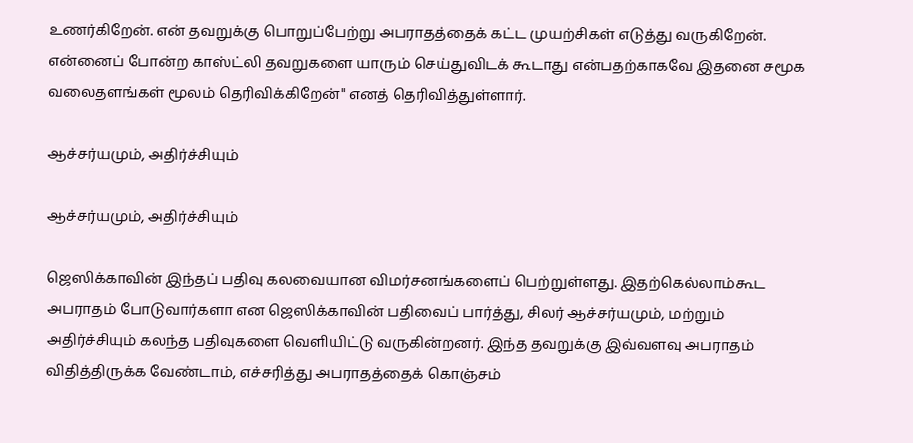உணர்கிறேன். என் தவறுக்கு பொறுப்பேற்று அபராதத்தைக் கட்ட முயற்சிகள் எடுத்து வருகிறேன். என்னைப் போன்ற காஸ்ட்லி தவறுகளை யாரும் செய்துவிடக் கூடாது என்பதற்காகவே இதனை சமூக வலைதளங்கள் மூலம் தெரிவிக்கிறேன்" எனத் தெரிவித்துள்ளார்.

ஆச்சர்யமும், அதிர்ச்சியும்

ஆச்சர்யமும், அதிர்ச்சியும்

ஜெஸிக்காவின் இந்தப் பதிவு கலவையான விமர்சனங்களைப் பெற்றுள்ளது. இதற்கெல்லாம்கூட அபராதம் போடுவார்களா என ஜெஸிக்காவின் பதிவைப் பார்த்து, சிலர் ஆச்சர்யமும், மற்றும் அதிர்ச்சியும் கலந்த பதிவுகளை வெளியிட்டு வருகின்றனர். இந்த தவறுக்கு இவ்வளவு அபராதம் விதித்திருக்க வேண்டாம், எச்சரித்து அபராதத்தைக் கொஞ்சம்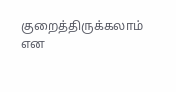குறைத்திருக்கலாம் என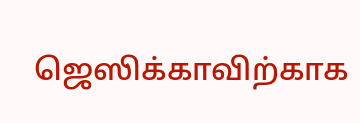ஜெஸிக்காவிற்காக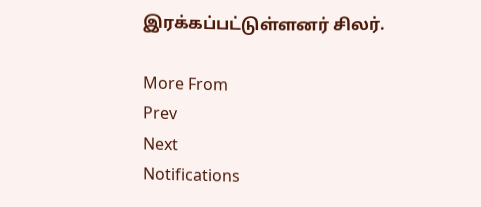இரக்கப்பட்டுள்ளனர் சிலர்.

More From
Prev
Next
Notifications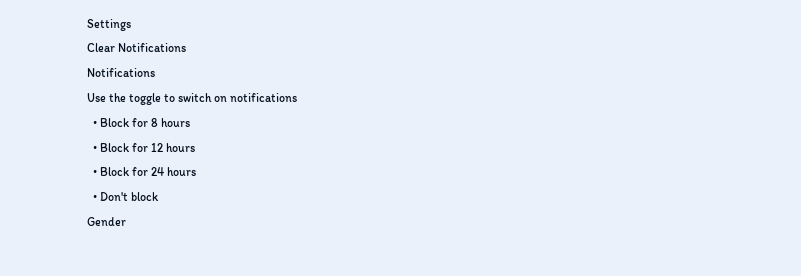Settings
Clear Notifications
Notifications
Use the toggle to switch on notifications
  • Block for 8 hours
  • Block for 12 hours
  • Block for 24 hours
  • Don't block
Gender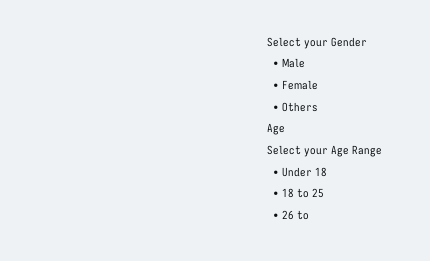Select your Gender
  • Male
  • Female
  • Others
Age
Select your Age Range
  • Under 18
  • 18 to 25
  • 26 to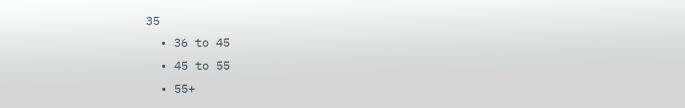35
  • 36 to 45
  • 45 to 55
  • 55+